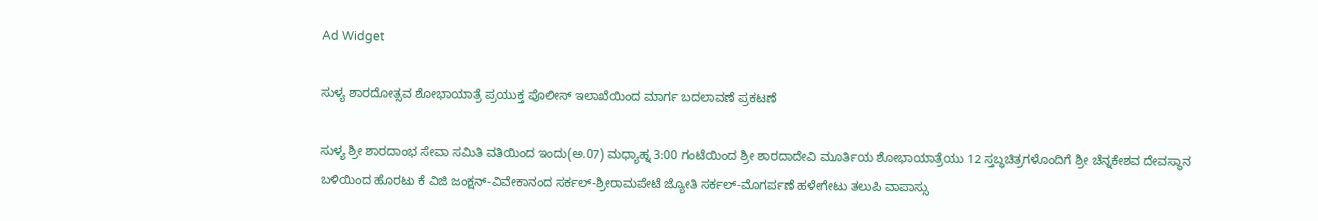Ad Widget

ಸುಳ್ಯ ಶಾರದೋತ್ಸವ ಶೋಭಾಯಾತ್ರೆ ಪ್ರಯುಕ್ತ ಪೊಲೀಸ್‌ ಇಲಾಖೆಯಿಂದ ಮಾರ್ಗ ಬದಲಾವಣೆ ಪ್ರಕಟಣೆ

ಸುಳ್ಯ ಶ್ರೀ ಶಾರದಾಂಭ ಸೇವಾ ಸಮಿತಿ ವತಿಯಿಂದ ಇಂದು(ಅ.07) ಮಧ್ಯಾಹ್ನ 3:00 ಗಂಟೆಯಿಂದ ಶ್ರೀ ಶಾರದಾದೇವಿ ಮೂರ್ತಿಯ ಶೋಭಾಯಾತ್ರೆಯು 12 ಸ್ತಬ್ಧಚಿತ್ರಗಳೊಂದಿಗೆ ಶ್ರೀ ಚೆನ್ನಕೇಶವ ದೇವಸ್ಥಾನ ಬಳಿಯಿಂದ ಹೊರಟು ಕೆ ವಿಜಿ ಜಂಕ್ಷನ್-ವಿವೇಕಾನಂದ ಸರ್ಕಲ್-ಶ್ರೀರಾಮಪೇಟೆ ಜ್ಯೋತಿ ಸರ್ಕಲ್-ಮೊಗರ್ಪಣೆ ಹಳೇಗೇಟು ತಲುಪಿ ವಾಪಾಸ್ಸು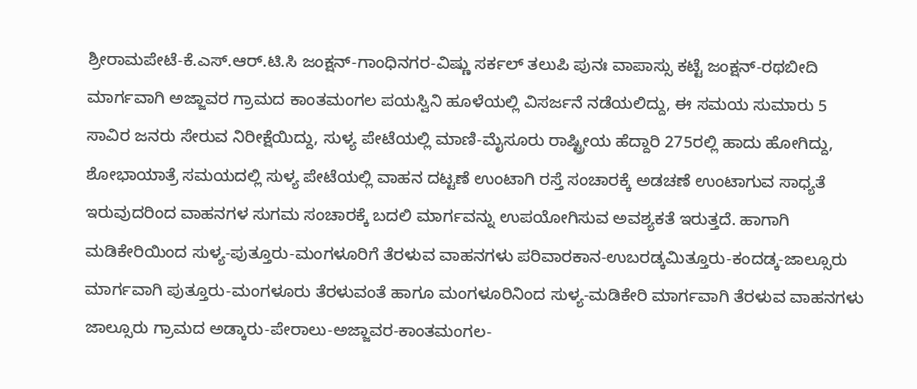ಶ್ರೀರಾಮಪೇಟೆ-ಕೆ.ಎಸ್.ಆರ್.ಟಿ.ಸಿ ಜಂಕ್ಷನ್-ಗಾಂಧಿನಗರ-ವಿಷ್ಣು ಸರ್ಕಲ್ ತಲುಪಿ ಪುನಃ ವಾಪಾಸ್ಸು ಕಟ್ಟೆ ಜಂಕ್ಷನ್-ರಥಬೀದಿ ಮಾರ್ಗವಾಗಿ ಅಜ್ಜಾವರ ಗ್ರಾಮದ ಕಾಂತಮಂಗಲ ಪಯಸ್ವಿನಿ ಹೂಳೆಯಲ್ಲಿ ವಿಸರ್ಜನೆ ನಡೆಯಲಿದ್ದು, ಈ ಸಮಯ ಸುಮಾರು 5 ಸಾವಿರ ಜನರು ಸೇರುವ ನಿರೀಕ್ಷೆಯಿದ್ದು, ಸುಳ್ಯ ಪೇಟೆಯಲ್ಲಿ ಮಾಣಿ-ಮೈಸೂರು ರಾಷ್ಟ್ರೀಯ ಹೆದ್ದಾರಿ 275ರಲ್ಲಿ ಹಾದು ಹೋಗಿದ್ದು, ಶೋಭಾಯಾತ್ರೆ ಸಮಯದಲ್ಲಿ ಸುಳ್ಯ ಪೇಟೆಯಲ್ಲಿ ವಾಹನ ದಟ್ಟಣೆ ಉಂಟಾಗಿ ರಸ್ತೆ ಸಂಚಾರಕ್ಕೆ ಅಡಚಣೆ ಉಂಟಾಗುವ ಸಾಧ್ಯತೆ ಇರುವುದರಿಂದ ವಾಹನಗಳ ಸುಗಮ ಸಂಚಾರಕ್ಕೆ ಬದಲಿ ಮಾರ್ಗವನ್ನು ಉಪಯೋಗಿಸುವ ಅವಶ್ಯಕತೆ ಇರುತ್ತದೆ. ಹಾಗಾಗಿ ಮಡಿಕೇರಿಯಿಂದ ಸುಳ್ಯ-ಪುತ್ತೂರು-ಮಂಗಳೂರಿಗೆ ತೆರಳುವ ವಾಹನಗಳು ಪರಿವಾರಕಾನ-ಉಬರಡ್ಕಮಿತ್ತೂರು-ಕಂದಡ್ಕ-ಜಾಲ್ಸೂರು ಮಾರ್ಗವಾಗಿ ಪುತ್ತೂರು-ಮಂಗಳೂರು ತೆರಳುವಂತೆ ಹಾಗೂ ಮಂಗಳೂರಿನಿಂದ ಸುಳ್ಯ-ಮಡಿಕೇರಿ ಮಾರ್ಗವಾಗಿ ತೆರಳುವ ವಾಹನಗಳು ಜಾಲ್ಸೂರು ಗ್ರಾಮದ ಅಡ್ಕಾರು-ಪೇರಾಲು-ಅಜ್ಜಾವರ-ಕಾಂತಮಂಗಲ-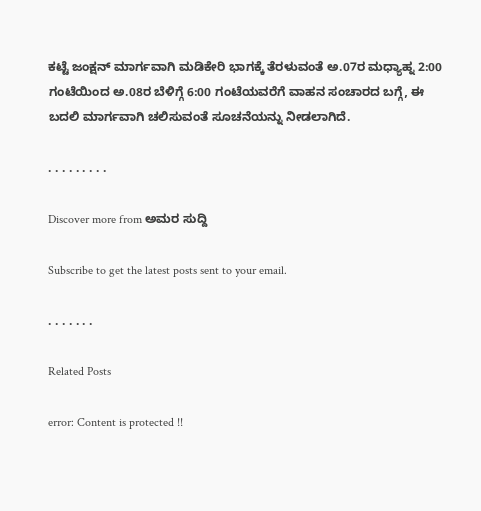ಕಟ್ಟೆ ಜಂಕ್ಷನ್ ಮಾರ್ಗವಾಗಿ ಮಡಿಕೇರಿ ಭಾಗಕ್ಕೆ ತೆರಳುವಂತೆ ಅ.07ರ ಮಧ್ಯಾಹ್ನ 2:00 ಗಂಟೆಯಿಂದ ಅ.08ರ ಬೆಳಿಗ್ಗೆ 6:00 ಗಂಟೆಯವರೆಗೆ ವಾಹನ ಸಂಚಾರದ ಬಗ್ಗೆ, ಈ ಬದಲಿ ಮಾರ್ಗವಾಗಿ ಚಲಿಸುವಂತೆ ಸೂಚನೆಯನ್ನು ನೀಡಲಾಗಿದೆ.

. . . . . . . . .

Discover more from ಅಮರ ಸುದ್ದಿ

Subscribe to get the latest posts sent to your email.

. . . . . . .

Related Posts

error: Content is protected !!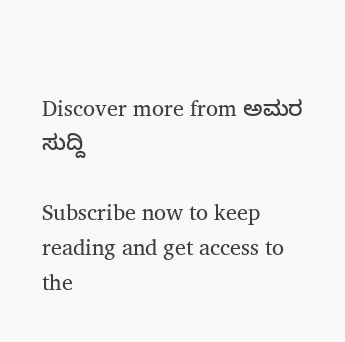Discover more from ಅಮರ ಸುದ್ದಿ

Subscribe now to keep reading and get access to the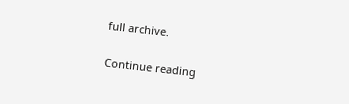full archive.

Continue reading